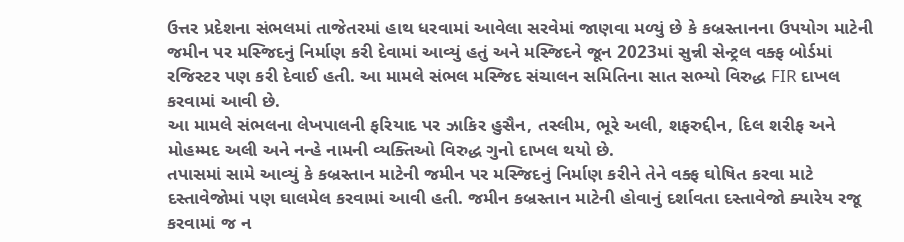ઉત્તર પ્રદેશના સંભલમાં તાજેતરમાં હાથ ધરવામાં આવેલા સરવેમાં જાણવા મળ્યું છે કે કબ્રસ્તાનના ઉપયોગ માટેની જમીન પર મસ્જિદનું નિર્માણ કરી દેવામાં આવ્યું હતું અને મસ્જિદને જૂન 2023માં સુન્ની સેન્ટ્રલ વક્ફ બોર્ડમાં રજિસ્ટર પણ કરી દેવાઈ હતી. આ મામલે સંભલ મસ્જિદ સંચાલન સમિતિના સાત સભ્યો વિરુદ્ધ FIR દાખલ કરવામાં આવી છે.
આ મામલે સંભલના લેખપાલની ફરિયાદ પર ઝાકિર હુસૈન, તસ્લીમ, ભૂરે અલી, શફરુદ્દીન, દિલ શરીફ અને મોહમ્મદ અલી અને નન્હે નામની વ્યક્તિઓ વિરુદ્ધ ગુનો દાખલ થયો છે.
તપાસમાં સામે આવ્યું કે કબ્રસ્તાન માટેની જમીન પર મસ્જિદનું નિર્માણ કરીને તેને વક્ફ ઘોષિત કરવા માટે દસ્તાવેજોમાં પણ ઘાલમેલ કરવામાં આવી હતી. જમીન કબ્રસ્તાન માટેની હોવાનું દર્શાવતા દસ્તાવેજો ક્યારેય રજૂ કરવામાં જ ન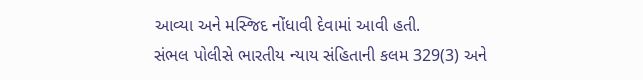આવ્યા અને મસ્જિદ નોંધાવી દેવામાં આવી હતી.
સંભલ પોલીસે ભારતીય ન્યાય સંહિતાની કલમ 329(3) અને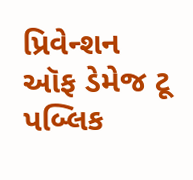પ્રિવેન્શન ઑફ ડેમેજ ટૂ પબ્લિક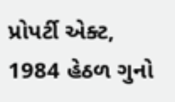પ્રોપર્ટી એક્ટ, 1984 હેઠળ ગુનો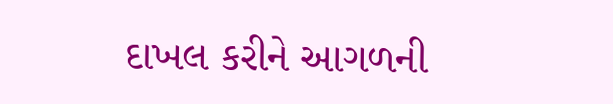દાખલ કરીને આગળની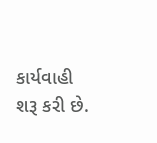કાર્યવાહી શરૂ કરી છે.